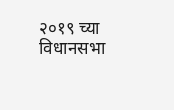२०१९ च्या विधानसभा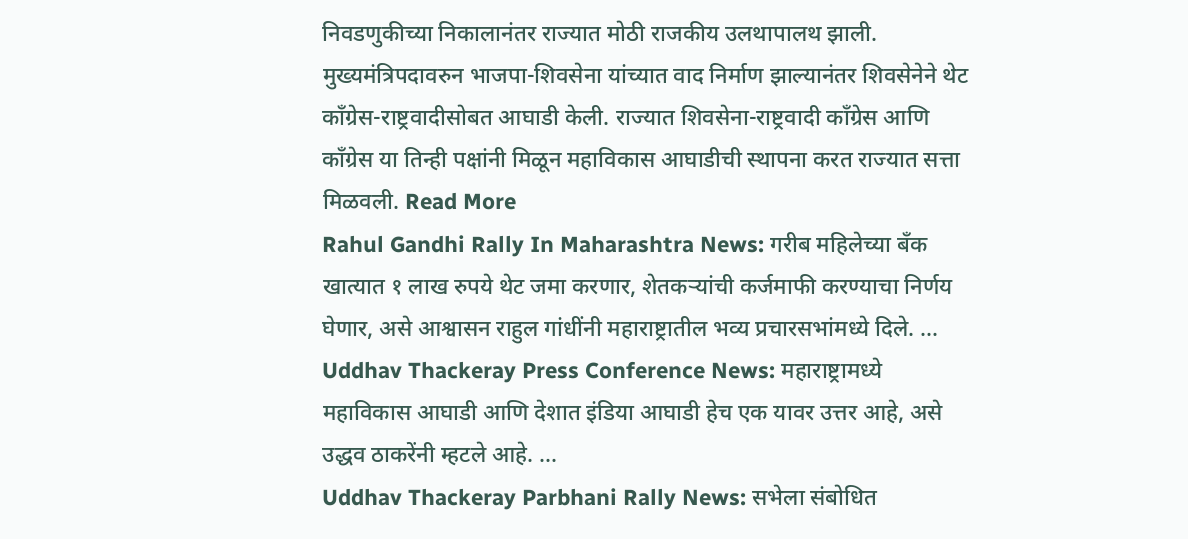निवडणुकीच्या निकालानंतर राज्यात मोठी राजकीय उलथापालथ झाली. मुख्यमंत्रिपदावरुन भाजपा-शिवसेना यांच्यात वाद निर्माण झाल्यानंतर शिवसेनेने थेट काँग्रेस-राष्ट्रवादीसोबत आघाडी केली. राज्यात शिवसेना-राष्ट्रवादी काँग्रेस आणि काँग्रेस या तिन्ही पक्षांनी मिळून महाविकास आघाडीची स्थापना करत राज्यात सत्ता मिळवली. Read More
Rahul Gandhi Rally In Maharashtra News: गरीब महिलेच्या बँक खात्यात १ लाख रुपये थेट जमा करणार, शेतकऱ्यांची कर्जमाफी करण्याचा निर्णय घेणार, असे आश्वासन राहुल गांधींनी महाराष्ट्रातील भव्य प्रचारसभांमध्ये दिले. ...
Uddhav Thackeray Press Conference News: महाराष्ट्रामध्ये महाविकास आघाडी आणि देशात इंडिया आघाडी हेच एक यावर उत्तर आहे, असे उद्धव ठाकरेंनी म्हटले आहे. ...
Uddhav Thackeray Parbhani Rally News: सभेला संबोधित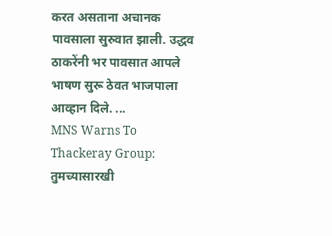करत असताना अचानक पावसाला सुरुवात झाली. उद्धव ठाकरेंनी भर पावसात आपले भाषण सुरू ठेवत भाजपाला आव्हान दिले. ...
MNS Warns To Thackeray Group: तुमच्यासारखी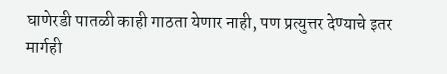घाणेरडी पातळी काही गाठता येणार नाही, पण प्रत्युत्तर देण्याचे इतर मार्गही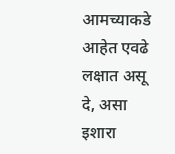आमच्याकडे आहेत एवढे लक्षात असू दे, असा इशारा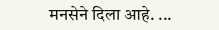मनसेने दिला आहे. ...